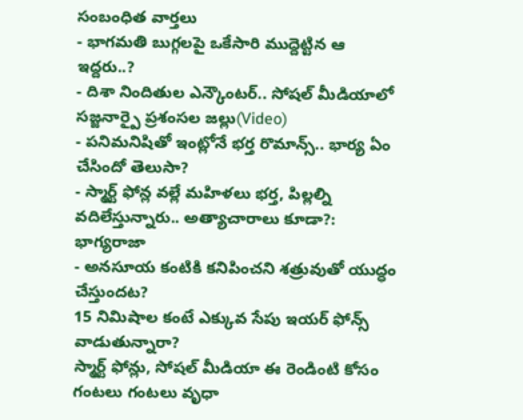సంబంధిత వార్తలు
- భాగమతి బుగ్గలపై ఒకేసారి ముద్దెట్టిన ఆ ఇద్దరు..?
- దిశా నిందితుల ఎన్కౌంటర్.. సోషల్ మీడియాలో సజ్జనార్పై ప్రశంసల జల్లు(Video)
- పనిమనిషితో ఇంట్లోనే భర్త రొమాన్స్.. భార్య ఏం చేసిందో తెలుసా?
- స్మార్ట్ ఫోన్ల వల్లే మహిళలు భర్త, పిల్లల్ని వదిలేస్తున్నారు.. అత్యాచారాలు కూడా?: భాగ్యరాజా
- అనసూయ కంటికి కనిపించని శత్రువుతో యుద్ధం చేస్తుందట?
15 నిమిషాల కంటే ఎక్కువ సేపు ఇయర్ ఫోన్స్ వాడుతున్నారా?
స్మార్ట్ ఫోన్లు, సోషల్ మీడియా ఈ రెండింటి కోసం గంటలు గంటలు వృధా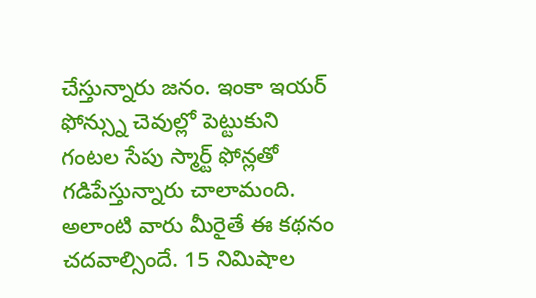చేస్తున్నారు జనం. ఇంకా ఇయర్ ఫోన్స్ను చెవుల్లో పెట్టుకుని గంటల సేపు స్మార్ట్ ఫోన్లతో గడిపేస్తున్నారు చాలామంది. అలాంటి వారు మీరైతే ఈ కథనం చదవాల్సిందే. 15 నిమిషాల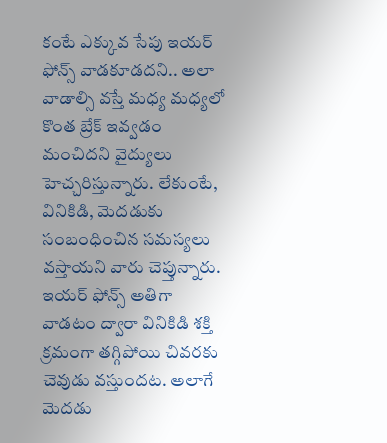కంటే ఎక్కువ సేపు ఇయర్ ఫోన్స్ వాడకూడదని.. అలా వాడాల్సి వస్తే మధ్య మధ్యలో కొంత బ్రేక్ ఇవ్వడం మంచిదని వైద్యులు హెచ్చరిస్తున్నారు. లేకుంటే, వినికిడి, మెదడుకు సంబంధించిన సమస్యలు వస్తాయని వారు చెప్తున్నారు.
ఇయర్ ఫోన్స్ అతిగా వాడటం ద్వారా వినికిడి శక్తి క్రమంగా తగ్గిపోయి చివరకు చెవుడు వస్తుందట. అలాగే మెదడు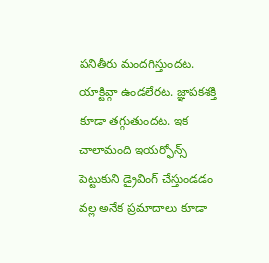పనితీరు మందగిస్తుందట. యాక్టివ్గా ఉండలేరట. జ్ఞాపకశక్తి కూడా తగ్గుతుందట. ఇక చాలామంది ఇయర్ఫోన్స్ పెట్టుకుని డ్రైవింగ్ చేస్తుండడం వల్ల అనేక ప్రమాదాలు కూడా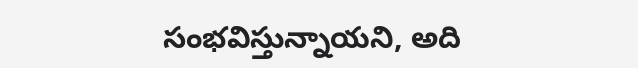సంభవిస్తున్నాయని, అది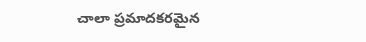చాలా ప్రమాదకరమైన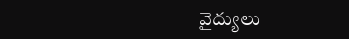వైద్యులు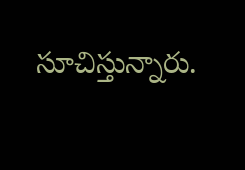సూచిస్తున్నారు.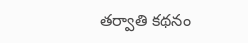తర్వాతి కథనం